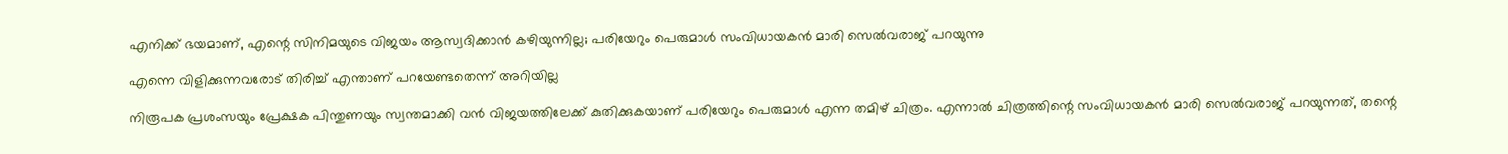എനിക്ക് ഭയമാണ്, എന്റെ സിനിമയുടെ വിജയം ആസ്വദിക്കാന്‍ കഴിയുന്നില്ല; പരിയേറും പെരുമാള്‍ സംവിധായകന്‍ മാരി സെല്‍വരാജ് പറയുന്നു

എന്നെ വിളിക്കുന്നവരോട് തിരിച്ച് എന്താണ് പറയേണ്ടതെന്ന് അറിയില്ല

നിരൂപക പ്രശംസയും പ്രേക്ഷക പിന്തുണയും സ്വന്തമാക്കി വന്‍ വിജയത്തിലേക്ക് കുതിക്കുകയാണ് പരിയേറും പെരുമാള്‍ എന്ന തമിഴ് ചിത്രം. എന്നാല്‍ ചിത്രത്തിന്റെ സംവിധായകന്‍ മാരി സെല്‍വരാജ് പറയുന്നത്, തന്റെ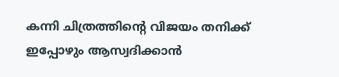കന്നി ചിത്രത്തിന്റെ വിജയം തനിക്ക് ഇപ്പോഴും ആസ്വദിക്കാന്‍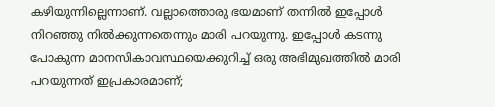കഴിയുന്നില്ലെന്നാണ്. വല്ലാത്തൊരു ഭയമാണ് തന്നില്‍ ഇപ്പോള്‍ നിറഞ്ഞു നില്‍ക്കുന്നതെന്നും മാരി പറയുന്നു. ഇപ്പോള്‍ കടന്നു പോകുന്ന മാനസികാവസ്ഥയെക്കുറിച്ച് ഒരു അഭിമുഖത്തില്‍ മാരി പറയുന്നത് ഇപ്രകാരമാണ്;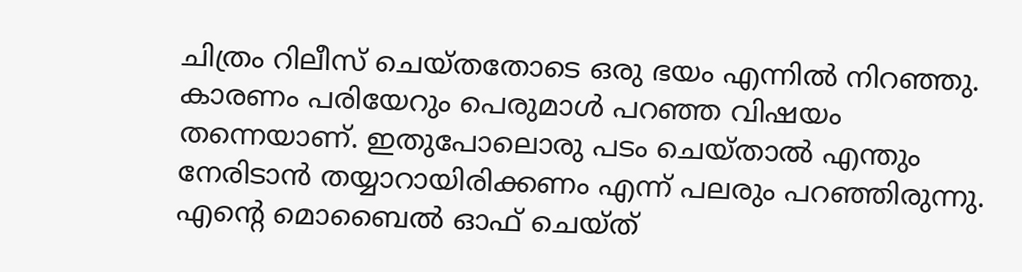ചിത്രം റിലീസ് ചെയ്തതോടെ ഒരു ഭയം എന്നില്‍ നിറഞ്ഞു. കാരണം പരിയേറും പെരുമാള്‍ പറഞ്ഞ വിഷയം തന്നെയാണ്. ഇതുപോലൊരു പടം ചെയ്താല്‍ എന്തും നേരിടാന്‍ തയ്യാറായിരിക്കണം എന്ന് പലരും പറഞ്ഞിരുന്നു. എന്റെ മൊബൈല്‍ ഓഫ് ചെയ്ത്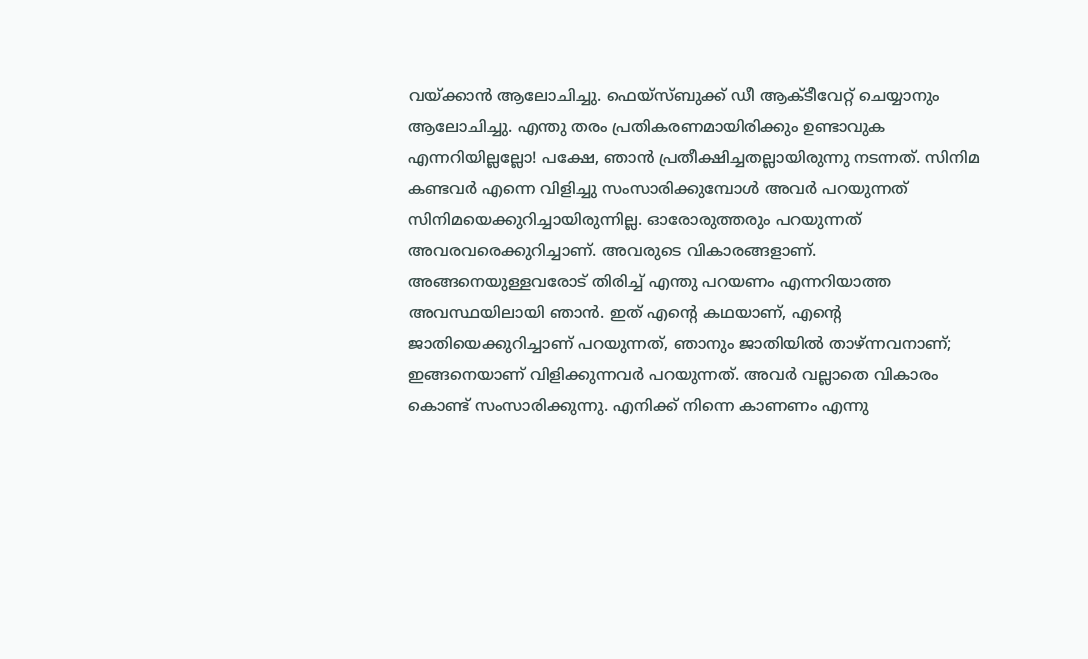വയ്ക്കാന്‍ ആലോചിച്ചു. ഫെയ്‌സ്ബുക്ക് ഡീ ആക്ടീവേറ്റ് ചെയ്യാനും ആലോചിച്ചു. എന്തു തരം പ്രതികരണമായിരിക്കും ഉണ്ടാവുക എന്നറിയില്ലല്ലോ! പക്ഷേ, ഞാന്‍ പ്രതീക്ഷിച്ചതല്ലായിരുന്നു നടന്നത്. സിനിമ കണ്ടവര്‍ എന്നെ വിളിച്ചു സംസാരിക്കുമ്പോള്‍ അവര്‍ പറയുന്നത് സിനിമയെക്കുറിച്ചായിരുന്നില്ല. ഓരോരുത്തരും പറയുന്നത് അവരവരെക്കുറിച്ചാണ്. അവരുടെ വികാരങ്ങളാണ്. അങ്ങനെയുള്ളവരോട് തിരിച്ച് എന്തു പറയണം എന്നറിയാത്ത അവസ്ഥയിലായി ഞാന്‍. ഇത് എന്റെ കഥയാണ്, എന്റെ ജാതിയെക്കുറിച്ചാണ് പറയുന്നത്, ഞാനും ജാതിയില്‍ താഴ്ന്നവനാണ്; ഇങ്ങനെയാണ് വിളിക്കുന്നവര്‍ പറയുന്നത്. അവര്‍ വല്ലാതെ വികാരം കൊണ്ട് സംസാരിക്കുന്നു. എനിക്ക് നിന്നെ കാണണം എന്നു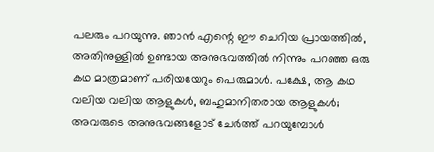പലരും പറയുന്നു. ഞാന്‍ എന്റെ ഈ ചെറിയ പ്രായത്തില്‍, അതിനുള്ളില്‍ ഉണ്ടായ അനുഭവത്തില്‍ നിന്നും പറഞ്ഞ ഒരു കഥ മാത്രമാണ് പരിയയേറും പെരുമാള്‍. പക്ഷേ, ആ കഥ വലിയ വലിയ ആളുകള്‍, ബഹുമാനിതരായ ആളുകള്‍; അവരുടെ അനുഭവങ്ങളോട് ചേര്‍ത്ത് പറയുമ്പോള്‍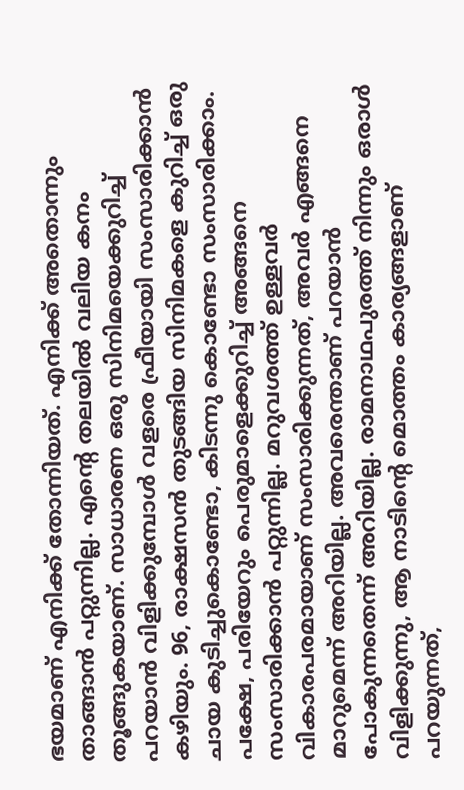ഭയമാണ് എനിക്ക് തോന്നിയത്. എനിക്ക് അതൊന്നും താങ്ങാന്‍ പറ്റുന്നില്ല. എന്റെ തലയില്‍ വലിയ കനം തൂങ്ങുകയാണ്. സാധാരണ ഒരു സിനിമയെക്കുറിച്ച് പറയാന്‍ വിളിക്കുമ്പോള്‍ വളരെ ഫ്രീയായി സംസാരിക്കാന്‍ കഴിയും. 96, രാക്ഷസന്‍ തുടങ്ങിയ സിനിമകളെ കുറിച്ച് ഒരു ചായ കുടിച്ചുകൊണ്ടോ, കിടന്നു കൊണ്ടോ സംസാരിക്കാം. പക്ഷേ, പരിയേറും പെരുമാളെക്കുറിച്ച് അങ്ങനെ സംസാരിക്കാന്‍ പറ്റുന്നില്ല. മറുവശത്ത് ഉള്ളവര്‍ വികാരപരമായാണ് സംസാരിക്കുന്നത്, അവര്‍ എങ്ങനെ മാറുമെന്ന് അറിയില്ല. അവരെന്താണ് പറയാന്‍ പോകുന്നതെന്ന് അറിയില്ല. രാമനാഥപുരത്ത് നിന്നും ഒരാള്‍ വിളിക്കുന്നു, ആ നാടിന്റെ മൊത്തം കാര്യങ്ങളാണ് പറയുന്നത്,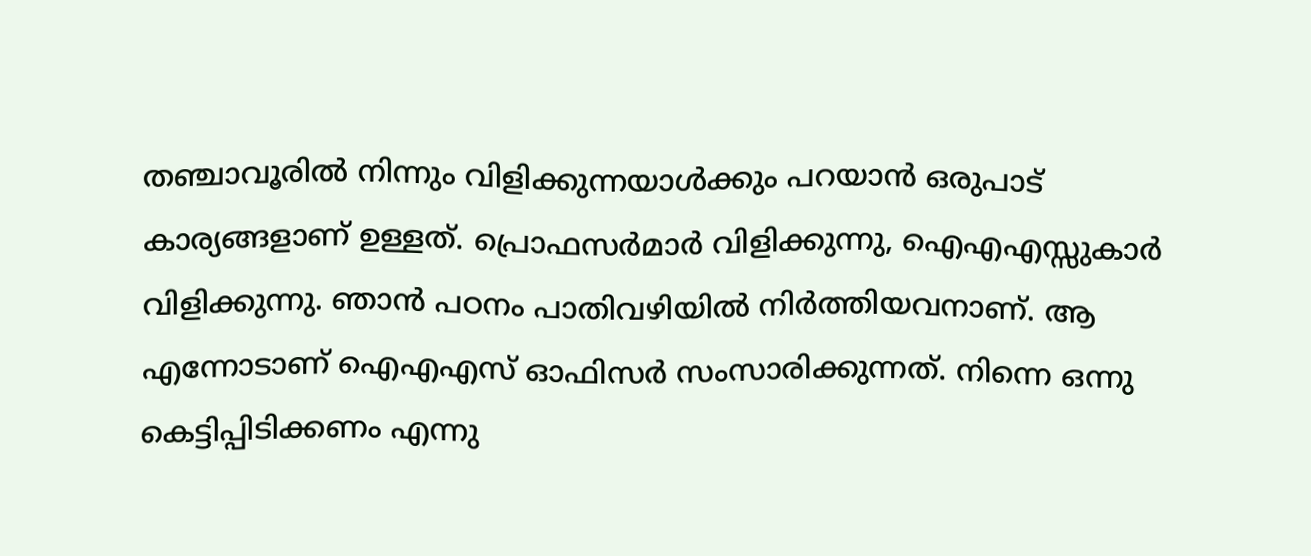തഞ്ചാവൂരില്‍ നിന്നും വിളിക്കുന്നയാള്‍ക്കും പറയാന്‍ ഒരുപാട് കാര്യങ്ങളാണ് ഉള്ളത്. പ്രൊഫസര്‍മാര്‍ വിളിക്കുന്നു, ഐഎഎസ്സുകാര്‍ വിളിക്കുന്നു. ഞാന്‍ പഠനം പാതിവഴിയില്‍ നിര്‍ത്തിയവനാണ്. ആ എന്നോടാണ് ഐഎഎസ് ഓഫിസര്‍ സംസാരിക്കുന്നത്. നിന്നെ ഒന്നു കെട്ടിപ്പിടിക്കണം എന്നു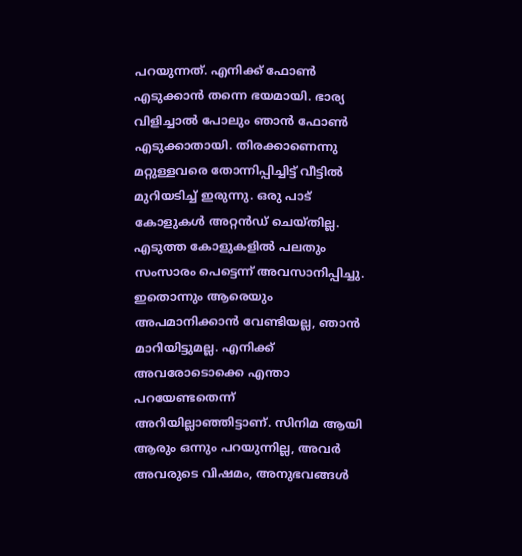പറയുന്നത്. എനിക്ക് ഫോണ്‍ എടുക്കാന്‍ തന്നെ ഭയമായി. ഭാര്യ വിളിച്ചാല്‍ പോലും ഞാന്‍ ഫോണ്‍ എടുക്കാതായി. തിരക്കാണെന്നു മറ്റുള്ളവരെ തോന്നിപ്പിച്ചിട്ട് വീട്ടില്‍ മുറിയടിച്ച് ഇരുന്നു. ഒരു പാട് കോളുകള്‍ അറ്റന്‍ഡ് ചെയ്തില്ല. എടുത്ത കോളുകളില്‍ പലതും സംസാരം പെട്ടെന്ന് അവസാനിപ്പിച്ചു. ഇതൊന്നും ആരെയും അപമാനിക്കാന്‍ വേണ്ടിയല്ല, ഞാന്‍ മാറിയിട്ടുമല്ല. എനിക്ക് അവരോടൊക്കെ എന്താ പറയേണ്ടതെന്ന് അറിയില്ലാഞ്ഞിട്ടാണ്. സിനിമ ആയി ആരും ഒന്നും പറയുന്നില്ല, അവര്‍ അവരുടെ വിഷമം, അനുഭവങ്ങള്‍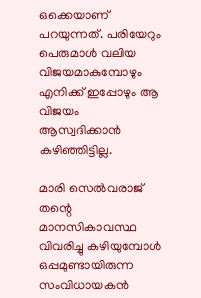ഒക്കെയാണ് പറയുന്നത്. പരിയേറും പെരുമാള്‍ വലിയ വിജയമാകുമ്പോഴും എനിക്ക് ഇപ്പോഴും ആ വിജയം ആസ്വദിക്കാന്‍ കഴിഞ്ഞിട്ടില്ല.

മാരി സെല്‍വരാജ് തന്റെ മാനസികാവസ്ഥ വിവരിച്ചു കഴിയുമ്പോള്‍ ഒപ്പമുണ്ടായിരുന്ന സംവിധായകന്‍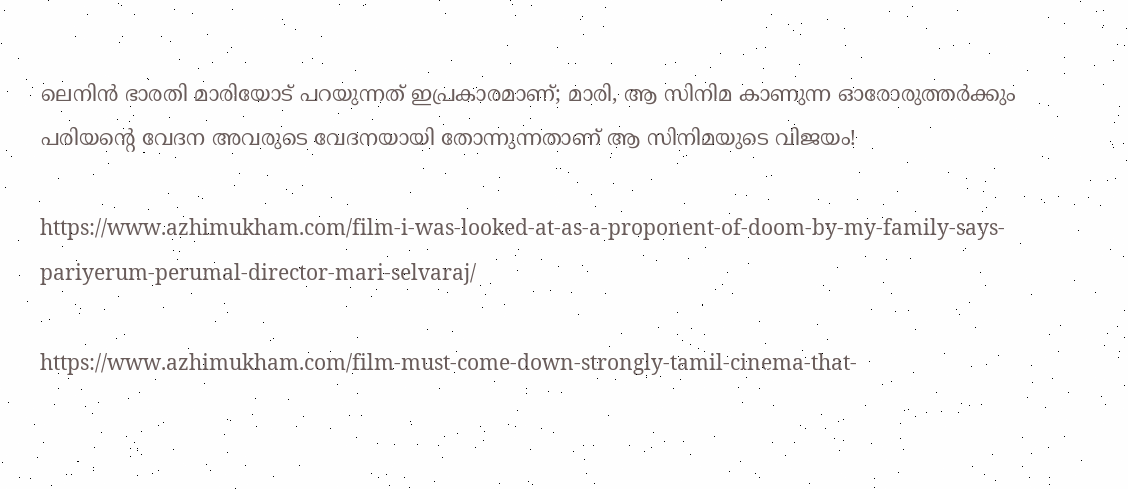ലെനിന്‍ ഭാരതി മാരിയോട് പറയുന്നത് ഇപ്രകാരമാണ്; മാരി, ആ സിനിമ കാണുന്ന ഓരോരുത്തര്‍ക്കും പരിയന്റെ വേദന അവരുടെ വേദനയായി തോന്നുന്നതാണ് ആ സിനിമയുടെ വിജയം!

https://www.azhimukham.com/film-i-was-looked-at-as-a-proponent-of-doom-by-my-family-says-pariyerum-perumal-director-mari-selvaraj/

https://www.azhimukham.com/film-must-come-down-strongly-tamil-cinema-that-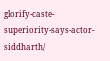glorify-caste-superiority-says-actor-siddharth/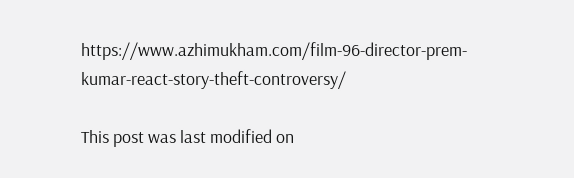https://www.azhimukham.com/film-96-director-prem-kumar-react-story-theft-controversy/

This post was last modified on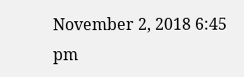November 2, 2018 6:45 pm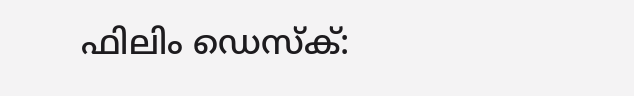ഫിലിം ഡെസ്‌ക്: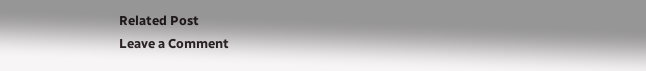Related Post
Leave a Comment